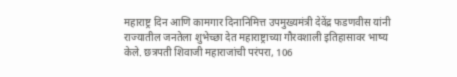महाराष्ट्र दिन आणि कामगार दिनानिमित्त उपमुख्यमंत्री देवेंद्र फडणवीस यांनी राज्यातील जनतेला शुभेच्छा देत महाराष्ट्राच्या गौरवशाली इतिहासावर भाष्य केले. छत्रपती शिवाजी महाराजांची परंपरा, 106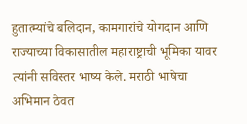हुतात्म्यांचे बलिदान, कामगारांचे योगदान आणि राज्याच्या विकासातील महाराष्ट्राची भूमिका यावर त्यांनी सविस्तर भाष्य केले. मराठी भाषेचा अभिमान ठेवत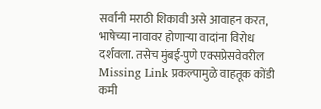सर्वांनी मराठी शिकावी असे आवाहन करत, भाषेच्या नावावर होणाऱ्या वादांना विरोध दर्शवला. तसेच मुंबई-पुणे एक्सप्रेसवेवरील Missing Link प्रकल्पामुळे वाहतूक कोंडी कमी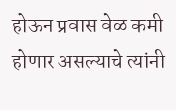होऊन प्रवास वेळ कमी होणार असल्याचे त्यांनी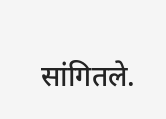सांगितले.